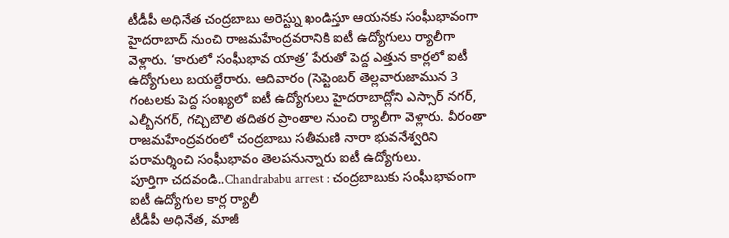టీడీపీ అధినేత చంద్రబాబు అరెస్ట్ను ఖండిస్తూ ఆయనకు సంఘీభావంగా హైదరాబాద్ నుంచి రాజమహేంద్రవరానికి ఐటీ ఉద్యోగులు ర్యాలీగా వెళ్లారు. ‘కారులో సంఘీభావ యాత్ర’ పేరుతో పెద్ద ఎత్తున కార్లలో ఐటీ ఉద్యోగులు బయల్దేరారు. ఆదివారం (సెప్టెంబర్ తెల్లవారుజామున 3 గంటలకు పెద్ద సంఖ్యలో ఐటీ ఉద్యోగులు హైదరాబాద్లోని ఎస్సార్ నగర్, ఎల్బీనగర్, గచ్చిబౌలి తదితర ప్రాంతాల నుంచి ర్యాలీగా వెళ్లారు. వీరంతా రాజమహేంద్రవరంలో చంద్రబాబు సతీమణి నారా భువనేశ్వరిని పరామర్శించి సంఘీభావం తెలపనున్నారు ఐటీ ఉద్యోగులు.
పూర్తిగా చదవండి..Chandrababu arrest : చంద్రబాబుకు సంఘీభావంగా ఐటీ ఉద్యోగుల కార్ల ర్యాలీ
టీడీపీ అధినేత, మాజీ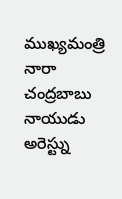ముఖ్యమంత్రి నారా చంద్రబాబు నాయుడు అరెస్ట్ను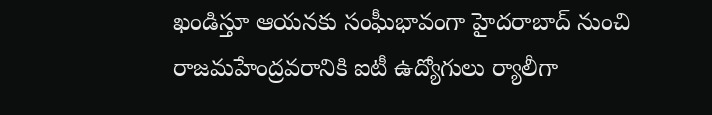ఖండిస్తూ ఆయనకు సంఘీభావంగా హైదరాబాద్ నుంచి రాజమహేంద్రవరానికి ఐటీ ఉద్యోగులు ర్యాలీగా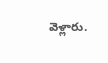వెళ్లారు.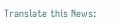Translate this News: